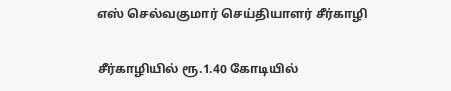எஸ் செல்வகுமார் செய்தியாளர் சீர்காழி

சீர்காழியில் ரூ.1.40 கோடியில்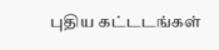புதிய கட்டடங்கள்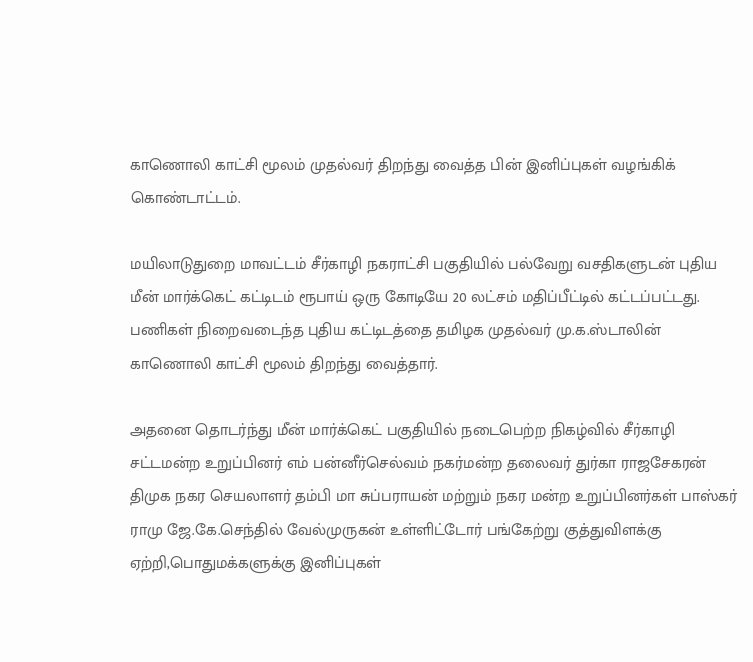காணொலி காட்சி மூலம் முதல்வர் திறந்து வைத்த பின் இனிப்புகள் வழங்கிக் கொண்டாட்டம்.

மயிலாடுதுறை மாவட்டம் சீர்காழி நகராட்சி பகுதியில் பல்வேறு வசதிகளுடன் புதிய மீன் மார்க்கெட் கட்டிடம் ரூபாய் ஒரு கோடியே 20 லட்சம் மதிப்பீட்டில் கட்டப்பட்டது. பணிகள் நிறைவடைந்த புதிய கட்டிடத்தை தமிழக முதல்வர் மு.க.ஸ்டாலின் காணொலி காட்சி மூலம் திறந்து வைத்தார்.

அதனை தொடர்ந்து மீன் மார்க்கெட் பகுதியில் நடைபெற்ற நிகழ்வில் சீர்காழி சட்டமன்ற உறுப்பினர் எம் பன்னீர்செல்வம் நகர்மன்ற தலைவர் துர்கா ராஜசேகரன் திமுக நகர செயலாளர் தம்பி மா சுப்பராயன் மற்றும் நகர மன்ற உறுப்பினர்கள் பாஸ்கர் ராமு ஜே.கே.செந்தில் வேல்முருகன் உள்ளிட்டோர் பங்கேற்று குத்துவிளக்கு ஏற்றி,பொதுமக்களுக்கு இனிப்புகள்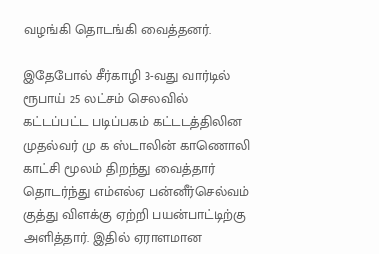வழங்கி தொடங்கி வைத்தனர்.

இதேபோல் சீர்காழி 3-வது வார்டில் ரூபாய் 25 லட்சம் செலவில் கட்டப்பட்ட படிப்பகம் கட்டடத்திலின முதல்வர் மு க ஸ்டாலின் காணொலி காட்சி மூலம் திறந்து வைத்தார் தொடர்ந்து எம்எல்ஏ பன்னீர்செல்வம் குத்து விளக்கு ஏற்றி பயன்பாட்டிற்கு அளித்தார். இதில் ஏராளமான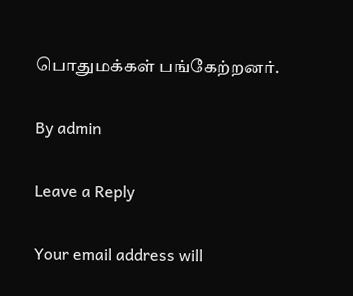பொதுமக்கள் பங்கேற்றனர்.

By admin

Leave a Reply

Your email address will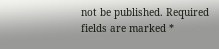not be published. Required fields are marked *